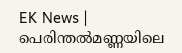EK News | പെരിന്തല്‍മണ്ണയിലെ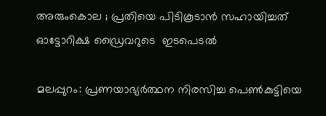അരുംകൊല ; പ്രതിയെ പിടികൂടാന്‍ സഹായിച്ചത്   ഓട്ടോറിക്ഷ ഡ്രൈവറുടെ  ഇടപെടൽ

മലപ്പുറം: പ്രണയാഭ്യര്‍ത്ഥന നിരസിച്ച പെണ്‍കുട്ടിയെ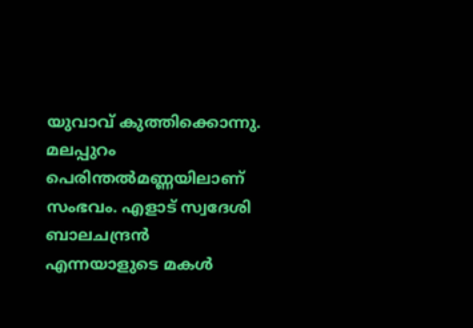യുവാവ് കുത്തിക്കൊന്നു. മലപ്പുറം പെരിന്തല്‍മണ്ണയിലാണ് സംഭവം. എളാട് സ്വദേശി ബാലചന്ദ്രന്‍ എന്നയാളുടെ മകള്‍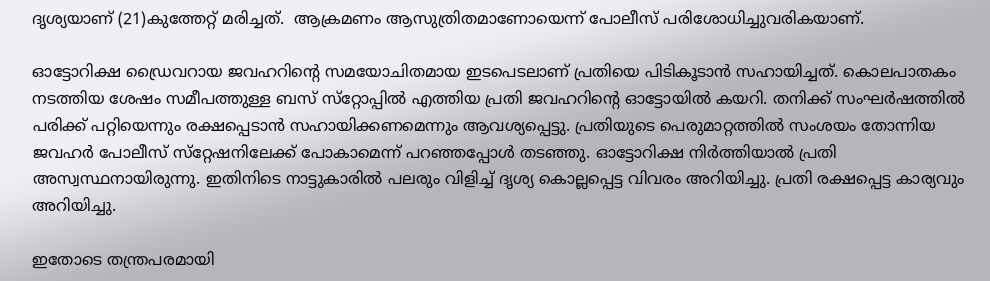ദൃശ്യയാണ് (21)കുത്തേറ്റ് മരിച്ചത്.  ആക്രമണം ആസുത്രിതമാണോയെന്ന് പോലീസ് പരിശോധിച്ചുവരികയാണ്.

ഓട്ടോറിക്ഷ ഡ്രൈവറായ ജവഹറിന്റെ സമയോചിതമായ ഇടപെടലാണ് പ്രതിയെ പിടികൂടാന്‍ സഹായിച്ചത്. കൊലപാതകം നടത്തിയ ശേഷം സമീപത്തുള്ള ബസ് സ്‌റ്റോപ്പില്‍ എത്തിയ പ്രതി ജവഹറിന്റെ ഓട്ടോയില്‍ കയറി. തനിക്ക് സംഘര്‍ഷത്തില്‍ പരിക്ക് പറ്റിയെന്നും രക്ഷപ്പെടാന്‍ സഹായിക്കണമെന്നും ആവശ്യപ്പെട്ടു. പ്രതിയുടെ പെരുമാറ്റത്തില്‍ സംശയം തോന്നിയ ജവഹര്‍ പോലീസ് സ്‌റ്റേഷനിലേക്ക് പോകാമെന്ന് പറഞ്ഞപ്പോള്‍ തടഞ്ഞു. ഓട്ടോറിക്ഷ നിര്‍ത്തിയാല്‍ പ്രതി അസ്വസ്ഥനായിരുന്നു. ഇതിനിടെ നാട്ടുകാരില്‍ പലരും വിളിച്ച്‌ ദൃശ്യ കൊല്ലപ്പെട്ട വിവരം അറിയിച്ചു. പ്രതി രക്ഷപ്പെട്ട കാര്യവും അറിയിച്ചു.

ഇതോടെ തന്ത്രപരമായി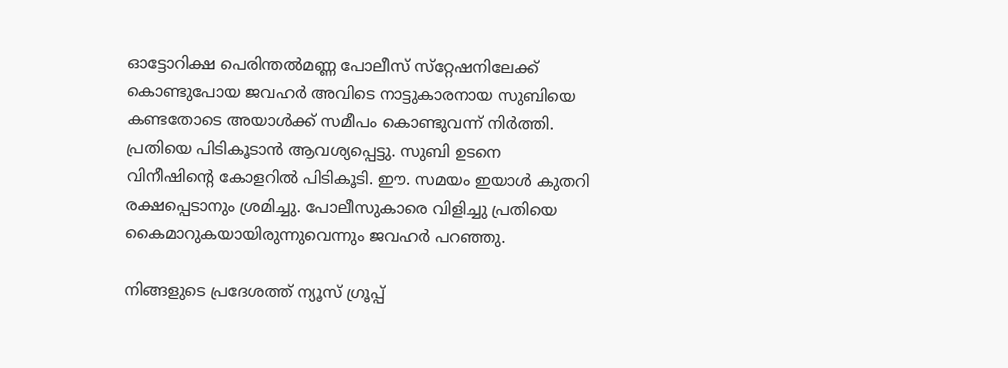ഓട്ടോറിക്ഷ പെരിന്തല്‍മണ്ണ പോലീസ് സ്‌റ്റേഷനിലേക്ക് കൊണ്ടുപോയ ജവഹര്‍ അവിടെ നാട്ടുകാരനായ സുബിയെ കണ്ടതോടെ അയാള്‍ക്ക് സമീപം കൊണ്ടുവന്ന് നിര്‍ത്തി. പ്രതിയെ പിടികൂടാന്‍ ആവശ്യപ്പെട്ടു. സുബി ഉടനെ വിനീഷിന്റെ കോളറില്‍ പിടികൂടി. ഈ. സമയം ഇയാള്‍ കുതറി രക്ഷപ്പെടാനും ശ്രമിച്ചു. പോലീസുകാരെ വിളിച്ചു പ്രതിയെ കൈമാറുകയായിരുന്നുവെന്നും ജവഹര്‍ പറഞ്ഞു.

നിങ്ങളുടെ പ്രദേശത്ത് ന്യൂസ് ഗ്രൂപ്പ്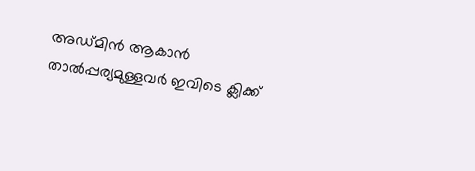അഡ്മിൻ ആകാൻ താൽപ്പര്യമുള്ളവർ ഇവിടെ ക്ലിക്ക്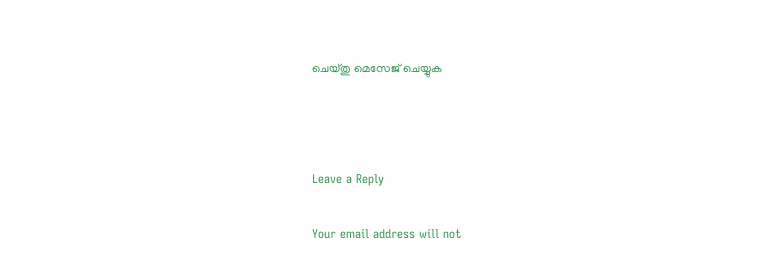ചെയ്തു മെസേജ് ചെയ്യുക



Leave a Reply

Your email address will not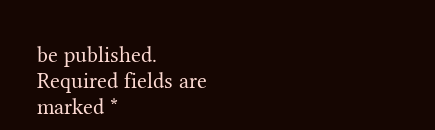be published. Required fields are marked *